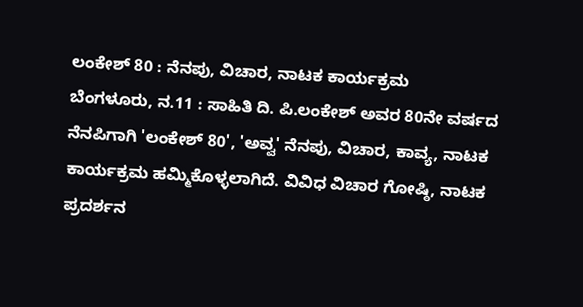ಲಂಕೇಶ್ 80 : ನೆನಪು, ವಿಚಾರ, ನಾಟಕ ಕಾರ್ಯಕ್ರಮ
ಬೆಂಗಳೂರು, ನ.11 : ಸಾಹಿತಿ ದಿ. ಪಿ.ಲಂಕೇಶ್ ಅವರ 80ನೇ ವರ್ಷದ ನೆನಪಿಗಾಗಿ 'ಲಂಕೇಶ್ 80', 'ಅವ್ವ' ನೆನಪು, ವಿಚಾರ, ಕಾವ್ಯ, ನಾಟಕ ಕಾರ್ಯಕ್ರಮ ಹಮ್ಮಿಕೊಳ್ಳಲಾಗಿದೆ. ವಿವಿಧ ವಿಚಾರ ಗೋಷ್ಠಿ, ನಾಟಕ ಪ್ರದರ್ಶನ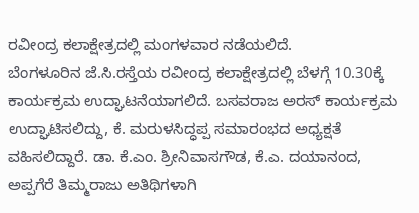ರವೀಂದ್ರ ಕಲಾಕ್ಷೇತ್ರದಲ್ಲಿ ಮಂಗಳವಾರ ನಡೆಯಲಿದೆ.
ಬೆಂಗಳೂರಿನ ಜೆ.ಸಿ.ರಸ್ತೆಯ ರವೀಂದ್ರ ಕಲಾಕ್ಷೇತ್ರದಲ್ಲಿ ಬೆಳಗ್ಗೆ 10.30ಕ್ಕೆ ಕಾರ್ಯಕ್ರಮ ಉದ್ಘಾಟನೆಯಾಗಲಿದೆ. ಬಸವರಾಜ ಅರಸ್ ಕಾರ್ಯಕ್ರಮ ಉದ್ಘಾಟಿಸಲಿದ್ದು, ಕೆ. ಮರುಳಸಿದ್ಧಪ್ಪ ಸಮಾರಂಭದ ಅಧ್ಯಕ್ಷತೆ ವಹಿಸಲಿದ್ದಾರೆ. ಡಾ. ಕೆ.ಎಂ. ಶ್ರೀನಿವಾಸಗೌಡ, ಕೆ.ಎ. ದಯಾನಂದ, ಅಪ್ಪಗೆರೆ ತಿಮ್ಮರಾಜು ಅತಿಥಿಗಳಾಗಿ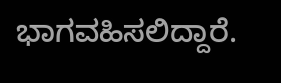ಭಾಗವಹಿಸಲಿದ್ದಾರೆ.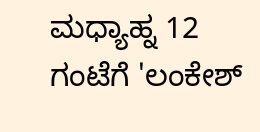ಮಧ್ಯಾಹ್ನ 12 ಗಂಟೆಗೆ 'ಲಂಕೇಶ್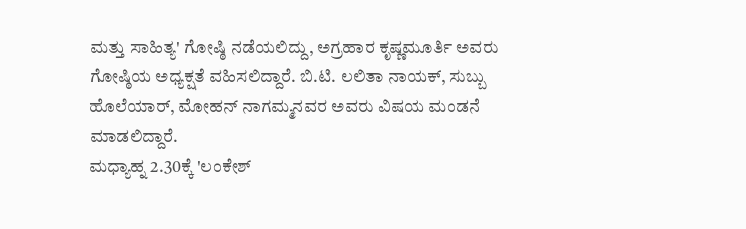ಮತ್ತು ಸಾಹಿತ್ಯ' ಗೋಷ್ಠಿ ನಡೆಯಲಿದ್ದು, ಅಗ್ರಹಾರ ಕೃಷ್ಣಮೂರ್ತಿ ಅವರು ಗೋಷ್ಠಿಯ ಅಧ್ಯಕ್ಷತೆ ವಹಿಸಲಿದ್ದಾರೆ. ಬಿ.ಟಿ. ಲಲಿತಾ ನಾಯಕ್, ಸುಬ್ಬು ಹೊಲೆಯಾರ್, ಮೋಹನ್ ನಾಗಮ್ಮನವರ ಅವರು ವಿಷಯ ಮಂಡನೆ ಮಾಡಲಿದ್ದಾರೆ.
ಮಧ್ಯಾಹ್ನ 2.30ಕ್ಕೆ 'ಲಂಕೇಶ್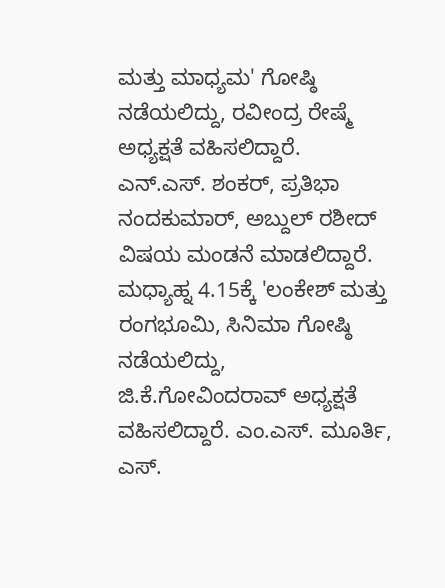ಮತ್ತು ಮಾಧ್ಯಮ' ಗೋಷ್ಠಿ ನಡೆಯಲಿದ್ದು, ರವೀಂದ್ರ ರೇಷ್ಮೆ ಅಧ್ಯಕ್ಷತೆ ವಹಿಸಲಿದ್ದಾರೆ. ಎನ್.ಎಸ್. ಶಂಕರ್, ಪ್ರತಿಭಾ ನಂದಕುಮಾರ್, ಅಬ್ದುಲ್ ರಶೀದ್ ವಿಷಯ ಮಂಡನೆ ಮಾಡಲಿದ್ದಾರೆ.
ಮಧ್ಯಾಹ್ನ 4.15ಕ್ಕೆ 'ಲಂಕೇಶ್ ಮತ್ತು ರಂಗಭೂಮಿ, ಸಿನಿಮಾ ಗೋಷ್ಠಿ ನಡೆಯಲಿದ್ದು, ಜಿ.ಕೆ.ಗೋವಿಂದರಾವ್ ಅಧ್ಯಕ್ಷತೆ ವಹಿಸಲಿದ್ದಾರೆ. ಎಂ.ಎಸ್. ಮೂರ್ತಿ, ಎಸ್.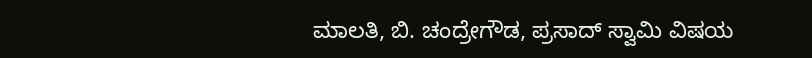ಮಾಲತಿ, ಬಿ. ಚಂದ್ರೇಗೌಡ, ಪ್ರಸಾದ್ ಸ್ವಾಮಿ ವಿಷಯ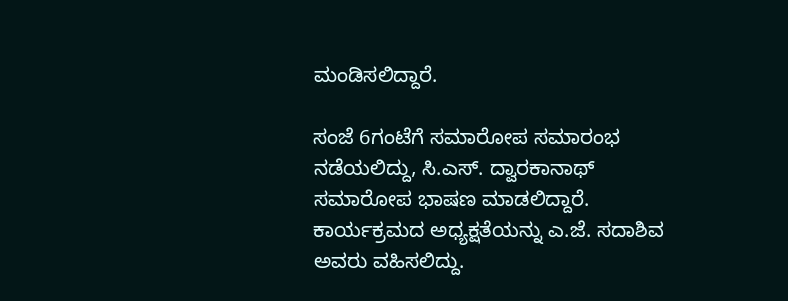ಮಂಡಿಸಲಿದ್ದಾರೆ.

ಸಂಜೆ 6ಗಂಟೆಗೆ ಸಮಾರೋಪ ಸಮಾರಂಭ ನಡೆಯಲಿದ್ದು, ಸಿ.ಎಸ್. ದ್ವಾರಕಾನಾಥ್ ಸಮಾರೋಪ ಭಾಷಣ ಮಾಡಲಿದ್ದಾರೆ. ಕಾರ್ಯಕ್ರಮದ ಅಧ್ಯಕ್ಷತೆಯನ್ನು ಎ.ಜೆ. ಸದಾಶಿವ ಅವರು ವಹಿಸಲಿದ್ದು.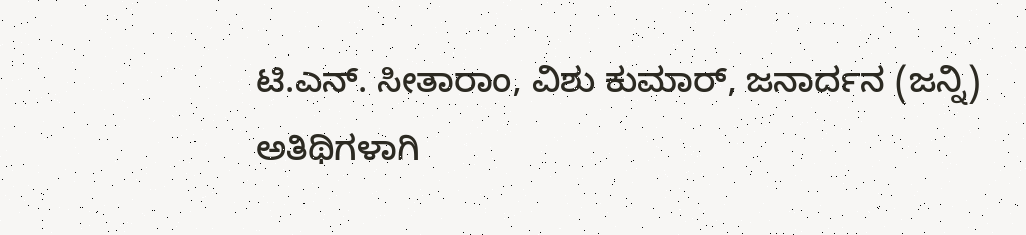ಟಿ.ಎನ್. ಸೀತಾರಾಂ, ವಿಶು ಕುಮಾರ್, ಜನಾರ್ದನ (ಜನ್ನಿ) ಅತಿಥಿಗಳಾಗಿ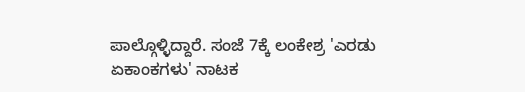ಪಾಲ್ಗೊಳ್ಳಿದ್ದಾರೆ. ಸಂಜೆ 7ಕ್ಕೆ ಲಂಕೇಶ್ರ 'ಎರಡು ಏಕಾಂಕಗಳು' ನಾಟಕ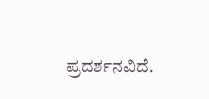ಪ್ರದರ್ಶನವಿದೆ.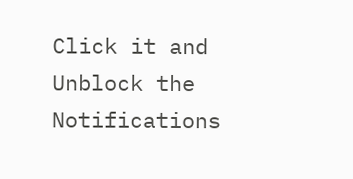Click it and Unblock the Notifications